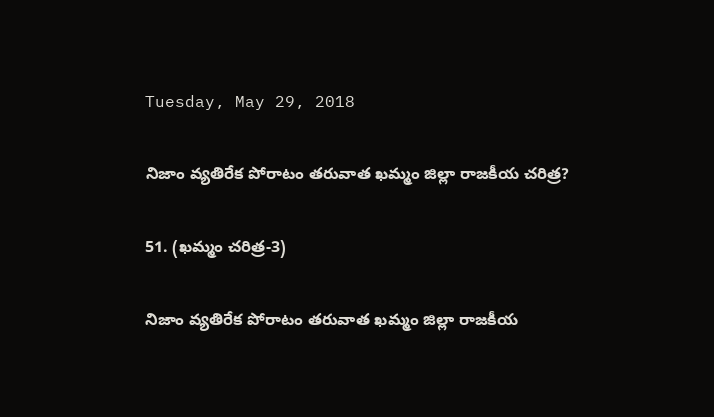Tuesday, May 29, 2018

నిజాం వ్యతిరేక పోరాటం తరువాత ఖమ్మం జిల్లా రాజకీయ చరిత్ర?

51. (ఖమ్మం చరిత్ర-3)

నిజాం వ్యతిరేక పోరాటం తరువాత ఖమ్మం జిల్లా రాజకీయ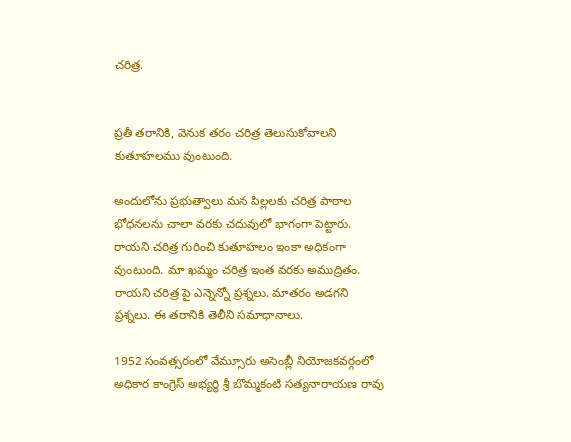చరిత్ర.


ప్రతీ తరానికి, వెనుక తరం చరిత్ర తెలుసుకోవాలని కుతూహలము వుంటుంది.

అందులోను ప్రభుత్వాలు మన పిల్లలకు చరిత్ర పాఠాల భోధనలను చాలా వరకు చదువులో భాగంగా పెట్టారు. రాయని చరిత్ర గురించి కుతూహలం ఇంకా అధికంగా వుంటుంది. మా ఖమ్మం చరిత్ర ఇంత వరకు అముద్రితం. రాయని చరిత్ర పై ఎన్నెన్నో ప్రశ్నలు. మాతరం అడగని ప్రశ్నలు. ఈ తరానికి తెలీని సమాధానాలు.

1952 సంవత్సరంలో వేమ్సూరు అసెంబ్లీ నియోజకవర్గంలో అధికార కాంగ్రెస్ అభ్యర్థి శ్రీ బొమ్మకంటి సత్యనారాయణ రావు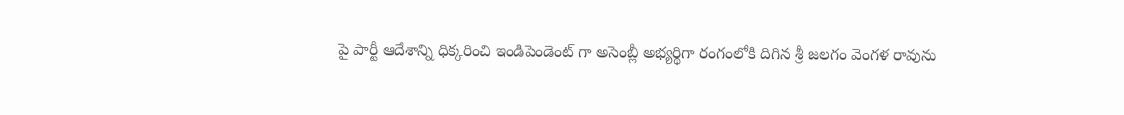పై పార్టీ ఆదేశాన్ని ధిక్కరించి ఇండిపెండెంట్ గా అసెంబ్లీ అభ్యర్థిగా రంగంలోకి దిగిన శ్రీ జలగం వెంగళ రావును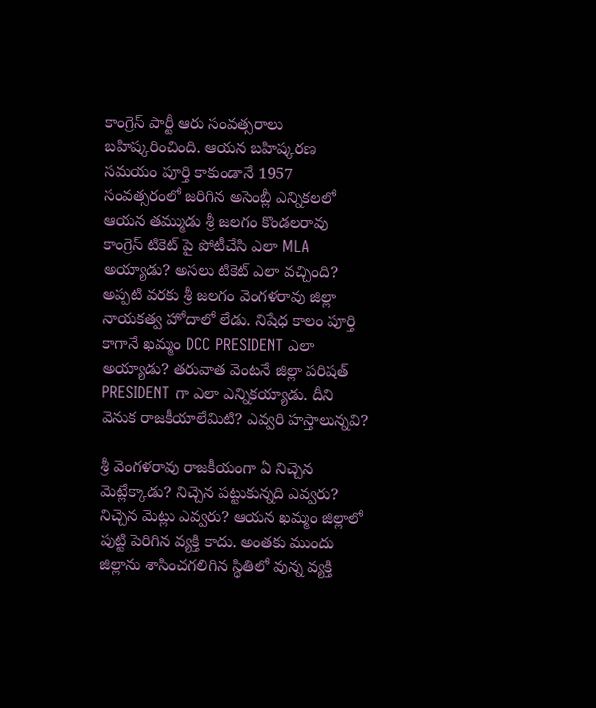కాంగ్రెస్ పార్టీ ఆరు సంవత్సరాలు బహిష్కరించింది. ఆయన బహిష్కరణ సమయం పూర్తి కాకుండానే 1957 సంవత్సరంలో జరిగిన అసెంబ్లీ ఎన్నికలలో ఆయన తమ్ముడు శ్రీ జలగం కొండలరావు కాంగ్రెస్ టికెట్ పై పోటీచేసి ఎలా MLA అయ్యాడు? అసలు టికెట్ ఎలా వచ్చింది? అప్పటి వరకు శ్రీ జలగం వెంగళరావు జిల్లా నాయకత్వ హోదాలో లేడు. నిషేధ కాలం పూర్తి కాగానే ఖమ్మం DCC PRESIDENT ఎలా అయ్యాడు? తరువాత వెంటనే జిల్లా పరిషత్ PRESIDENT గా ఎలా ఎన్నికయ్యాడు. దీని వెనుక రాజకీయాలేమిటి? ఎవ్వరి హస్తాలున్నవి?

శ్రీ వెంగళరావు రాజకీయంగా ఏ నిచ్చెన మెట్లేక్కాడు? నిచ్చెన పట్టుకున్నది ఎవ్వరు? నిచ్చెన మెట్లు ఎవ్వరు? ఆయన ఖమ్మం జిల్లాలో పుట్టి పెరిగిన వ్యక్తి కాదు. అంతకు ముందు జిల్లాను శాసించగలిగిన స్థితిలో వున్న వ్యక్తి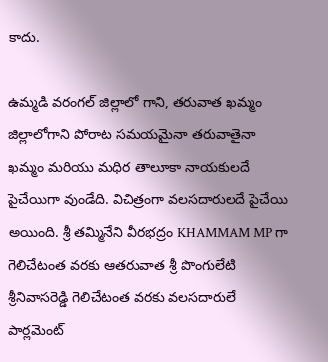కాదు.

ఉమ్మడి వరంగల్ జిల్లాలో గాని, తరువాత ఖమ్మం జిల్లాలోగాని పోరాట సమయమైనా తరువాతైనా ఖమ్మం మరియు మధిర తాలూకా నాయకులదే  పైచేయిగా వుండేది. విచిత్రంగా వలసదారులదే పైచేయి అయింది. శ్రీ తమ్మినేని వీరభద్రం KHAMMAM MP గా గెలిచేటంత వరకు ఆతరువాత శ్రీ పొంగులేటి శ్రీనివాసరెడ్డి గెలిచేటంత వరకు వలసదారులే పార్లమెంట్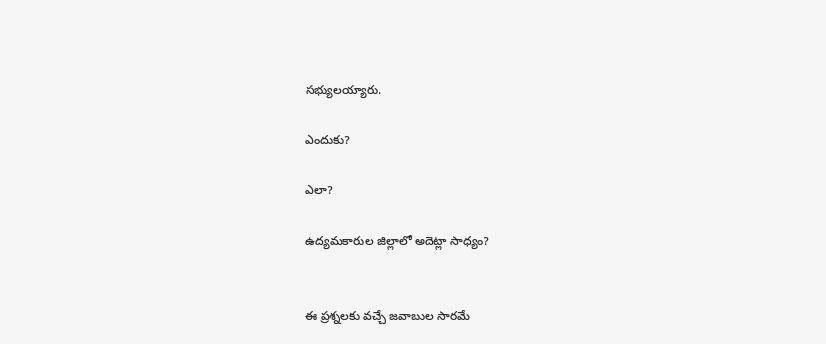సభ్యులయ్యారు.

ఎందుకు?

ఎలా?

ఉద్యమకారుల జిల్లాలో అదెట్లా సాధ్యం?


ఈ ప్రశ్నలకు వచ్చే జవాబుల సారమే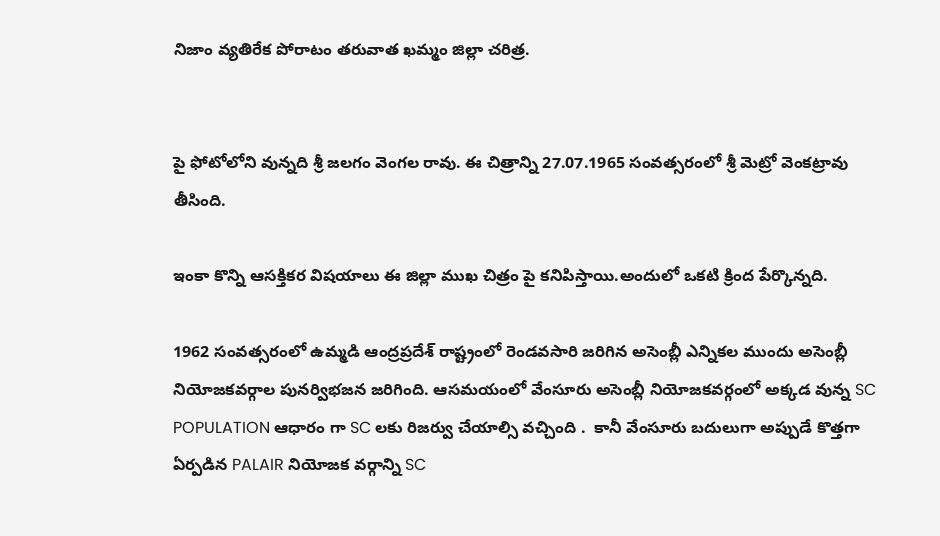నిజాం వ్యతిరేక పోరాటం తరువాత ఖమ్మం జిల్లా చరిత్ర.


పై ఫోటోలోని వున్నది శ్రీ జలగం వెంగల రావు. ఈ చిత్రాన్ని 27.07.1965 సంవత్సరంలో శ్రీ మెట్రో వెంకట్రావు తీసింది.

ఇంకా కొన్ని ఆసక్తికర విషయాలు ఈ జిల్లా ముఖ చిత్రం పై కనిపిస్తాయి.అందులో ఒకటి క్రింద పేర్కొన్నది.

1962 సంవత్సరంలో ఉమ్మడి ఆంద్రప్రదేశ్ రాష్ట్రంలో రెండవసారి జరిగిన అసెంబ్లీ ఎన్నికల ముందు అసెంబ్లీ నియోజకవర్గాల పునర్విభజన జరిగింది. ఆసమయంలో వేంసూరు అసెంబ్లీ నియోజకవర్గంలో అక్కడ వున్న SC POPULATION ఆధారం గా SC లకు రిజర్వు చేయాల్సి వచ్చింది .  కానీ వేంసూరు బదులుగా అప్పుడే కొత్తగా ఏర్పడిన PALAIR నియోజక వర్గాన్ని SC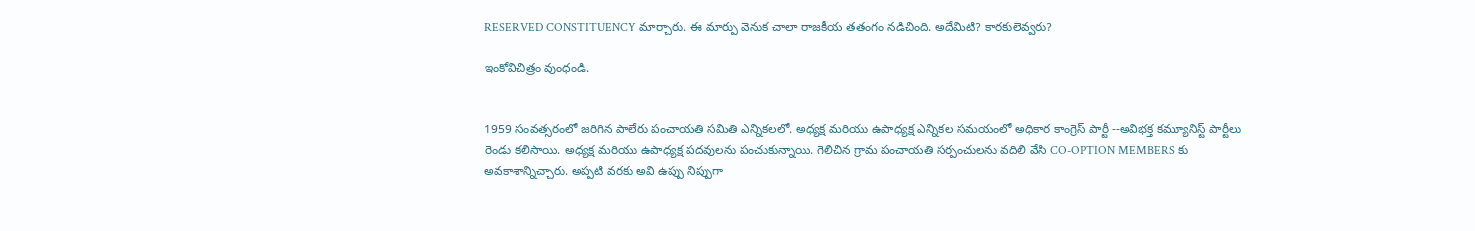RESERVED CONSTITUENCY మార్చారు. ఈ మార్పు వెనుక చాలా రాజకీయ తతంగం నడిచింది. అదేమిటి? కారకులెవ్వరు?

ఇంకోవిచిత్రం వుంధండి.


1959 సంవత్సరంలో జరిగిన పాలేరు పంచాయతి సమితి ఎన్నికలలో. అధ్యక్ష మరియు ఉపాధ్యక్ష ఎన్నికల సమయంలో అధికార కాంగ్రెస్ పార్టీ --అవిభక్త కమ్యూనిస్ట్ పార్టీలు రెండు కలిసాయి. అధ్యక్ష మరియు ఉపాధ్యక్ష పదవులను పంచుకున్నాయి. గెలిచిన గ్రామ పంచాయతి సర్పంచులను వదిలి వేసి CO-OPTION MEMBERS కు అవకాశాన్నిచ్చారు. అప్పటి వరకు అవి ఉప్పు నిప్పుగా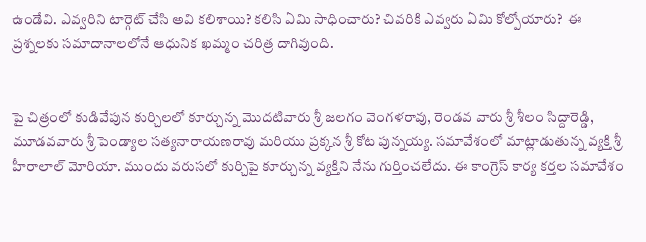ఉండేవి. ఎవ్వరిని టార్గెట్ చేసి అవి కలిశాయి? కలిసి ఏమి సాధించారు? చివరికి ఎవ్వరు ఏమి కోల్పోయారు?  ఈ ప్రశ్నలకు సమాదానాలలోనే ఆధునిక ఖమ్మం చరిత్ర దాగివుంది.


పై చిత్రంలో కుడివేపున కుర్చిలలో కూర్చున్న మొదటివారు శ్రీ జలగం వెంగళరావు, రెండవ వారు శ్రీ శీలం సిద్దారెడ్డి, మూడవవారు శ్రీ పెండ్యాల సత్యనారాయణరావు మరియు ప్రక్కన శ్రీ కోట పున్నయ్య. సమావేశంలో మాట్లాడుతున్న వ్యక్తి శ్రీ హీరాలాల్ మోరియా. ముందు వరుసలో కుర్చిపై కూర్చున్న వ్యక్తిని నేను గుర్తించలేదు. ఈ కాంగ్రెస్ కార్య కర్తల సమావేశం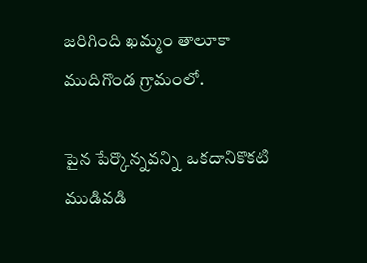జరిగింది ఖమ్మం తాలూకా ముదిగొండ గ్రామంలో.

పైన పేర్కొన్నవన్ని  ఒకదానికొకటి ముడివడి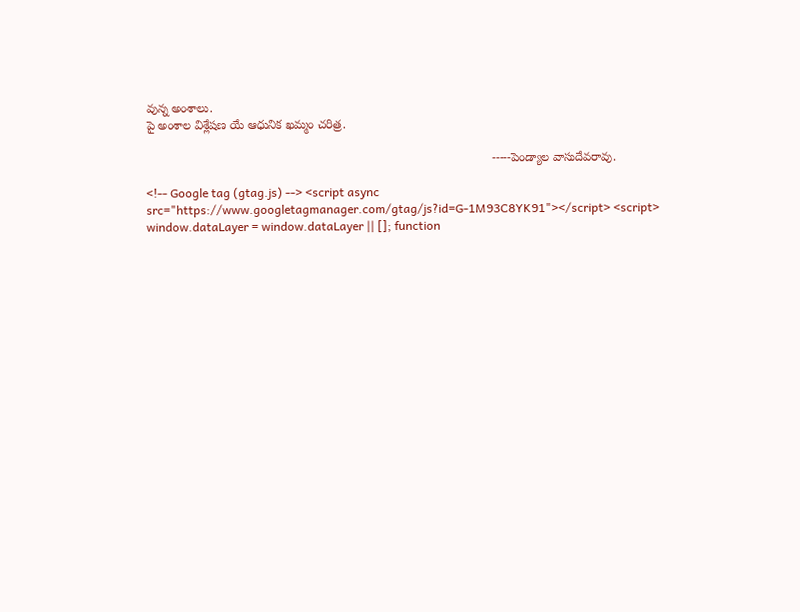వున్న అంశాలు.
పై అంశాల విశ్లేషణ యే ఆధునిక ఖమ్మం చరిత్ర.

                                                                                                      -----పెండ్యాల వాసుదేవరావు.

<!-- Google tag (gtag.js) --> <script async src="https://www.googletagmanager.com/gtag/js?id=G-1M93C8YK91"></script> <script> window.dataLayer = window.dataLayer || []; function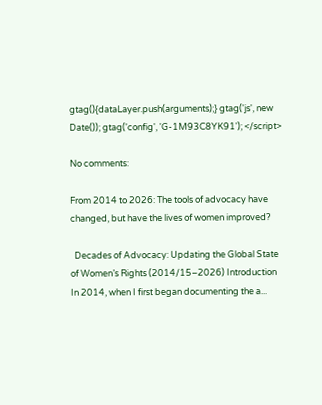gtag(){dataLayer.push(arguments);} gtag('js', new Date()); gtag('config', 'G-1M93C8YK91'); </script>

No comments:

From 2014 to 2026: The tools of advocacy have changed, but have the lives of women improved?

  Decades of Advocacy: Updating the Global State of Women’s Rights (2014/15–2026) Introduction In 2014, when I first began documenting the a...